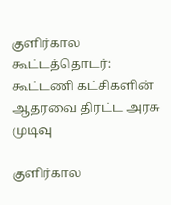குளிர்கால கூட்டத்தொடர்: கூட்டணி கட்சிகளின் ஆதரவை திரட்ட அரசு முடிவு

குளிர்கால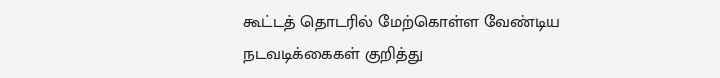கூட்டத் தொடரில் மேற்கொள்ள வேண்டிய நடவடிக்கைகள் குறித்து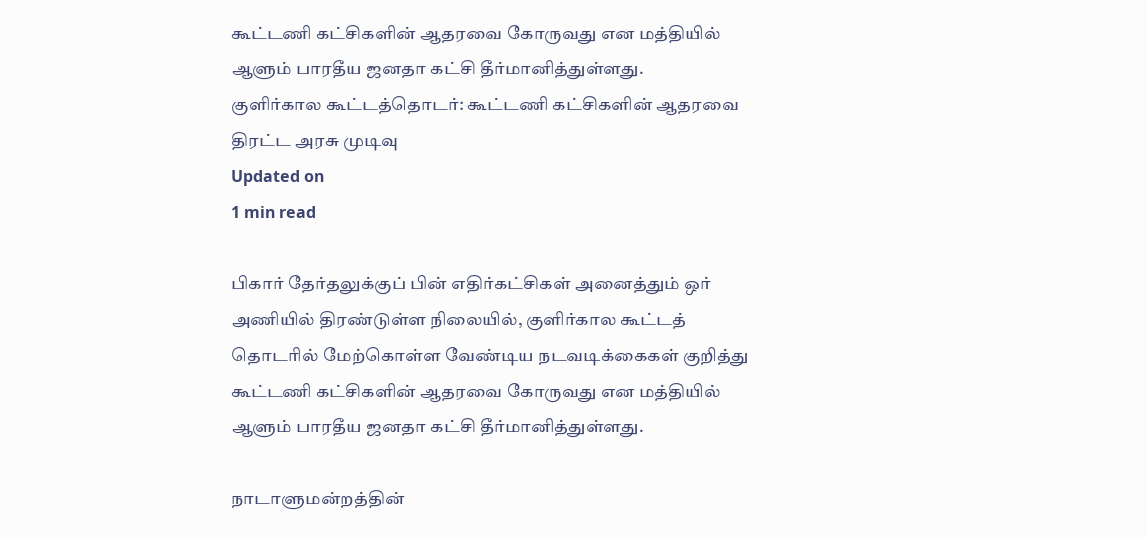கூட்டணி கட்சிகளின் ஆதரவை கோருவது என மத்தியில் ஆளும் பாரதீய ஜனதா கட்சி தீர்மானித்துள்ளது.
குளிர்கால கூட்டத்தொடர்: கூட்டணி கட்சிகளின் ஆதரவை திரட்ட அரசு முடிவு
Updated on
1 min read

பிகார் தேர்தலுக்குப் பின் எதிர்கட்சிகள் அனைத்தும் ஒர் அணியில் திரண்டுள்ள நிலையில், குளிர்கால கூட்டத் தொடரில் மேற்கொள்ள வேண்டிய நடவடிக்கைகள் குறித்து கூட்டணி கட்சிகளின் ஆதரவை கோருவது என மத்தியில் ஆளும் பாரதீய ஜனதா கட்சி தீர்மானித்துள்ளது.

நாடாளுமன்றத்தின்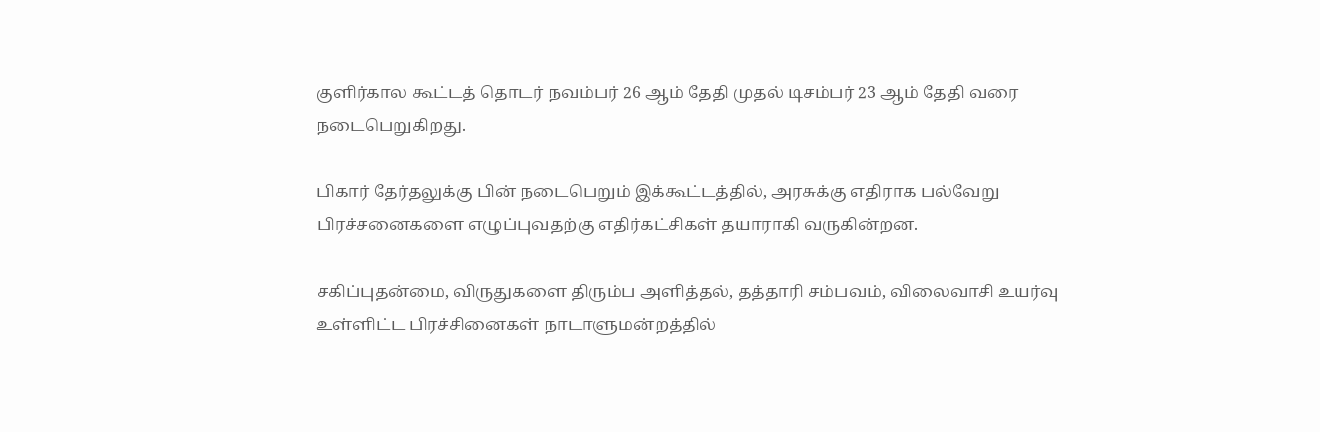குளிர்கால கூட்டத் தொடர் நவம்பர் 26 ஆம் தேதி முதல் டிசம்பர் 23 ஆம் தேதி வரை நடைபெறுகிறது.

பிகார் தேர்தலுக்கு பின் நடைபெறும் இக்கூட்டத்தில், அரசுக்கு எதிராக பல்வேறு பிரச்சனைகளை எழுப்புவதற்கு எதிர்கட்சிகள் தயாராகி வருகின்றன.

சகிப்புதன்மை, விருதுகளை திரும்ப அளித்தல், தத்தாரி சம்பவம், விலைவாசி உயர்வு உள்ளிட்ட பிரச்சினைகள் நாடாளுமன்றத்தில்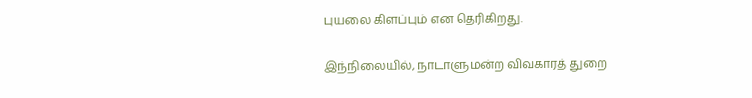புயலை கிளப்பும் என தெரிகிறது.

இந்நிலையில், நாடாளுமன்ற விவகாரத் துறை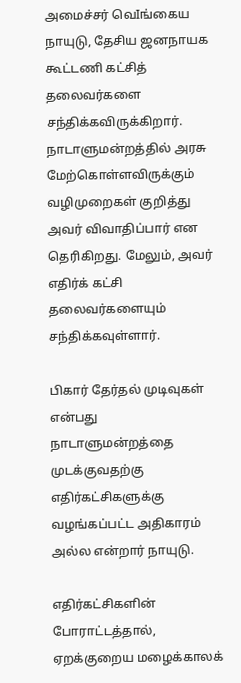அமைச்சர் வெIங்கைய நாயுடு, தேசிய ஜனநாயக கூட்டணி கட்சித் தலைவர்களை சந்திக்கவிருக்கிறார். நாடாளுமன்றத்தில் அரசு மேற்கொள்ளவிருக்கும் வழிமுறைகள் குறித்து அவர் விவாதிப்பார் என தெரிகிறது. மேலும், அவர் எதிர்க் கட்சி தலைவர்களையும் சந்திக்கவுள்ளார்.

பிகார் தேர்தல் முடிவுகள் என்பது நாடாளுமன்றத்தை முடக்குவதற்கு எதிர்கட்சிகளுக்கு வழங்கப்பட்ட அதிகாரம் அல்ல என்றார் நாயுடு.

எதிர்கட்சிகளின் போராட்டத்தால், ஏறக்குறைய மழைக்காலக்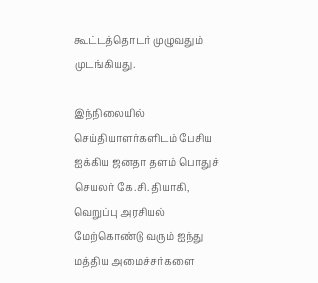கூட்டத்தொடர் முழுவதும் முடங்கியது.

இந்நிலையில் செய்தியாளர்களிடம் பேசிய ஐக்கிய ஜனதா தளம் பொதுச் செயலர் கே.சி. தியாகி, வெறுப்பு அரசியல் மேற்கொண்டு வரும் ஐந்து மத்திய அமைச்சர்களை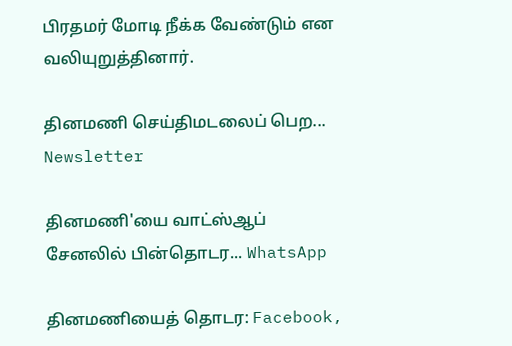பிரதமர் மோடி நீக்க வேண்டும் என வலியுறுத்தினார்.

தினமணி செய்திமடலைப் பெற... Newsletter

தினமணி'யை வாட்ஸ்ஆப் சேனலில் பின்தொடர... WhatsApp

தினமணியைத் தொடர: Facebook,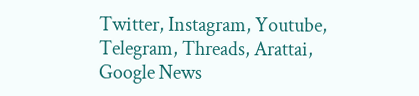Twitter, Instagram, Youtube, Telegram, Threads, Arattai, Google News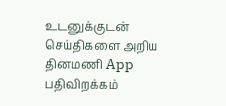உடனுக்குடன் செய்திகளை அறிய தினமணி App பதிவிறக்கம்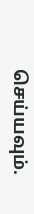செய்யவும்.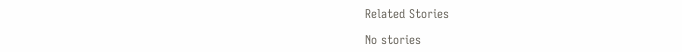Related Stories

No stories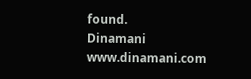found.
Dinamani
www.dinamani.com